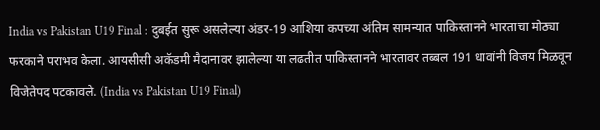India vs Pakistan U19 Final : दुबईत सुरू असलेल्या अंडर-19 आशिया कपच्या अंतिम सामन्यात पाकिस्तानने भारताचा मोठ्या फरकाने पराभव केला. आयसीसी अकॅडमी मैदानावर झालेल्या या लढतीत पाकिस्तानने भारतावर तब्बल 191 धावांनी विजय मिळवून विजेतेपद पटकावले. (India vs Pakistan U19 Final)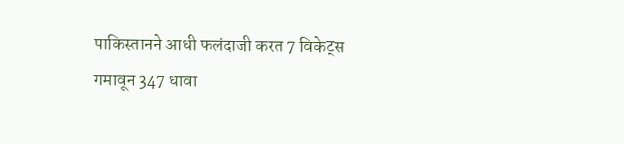पाकिस्तानने आधी फलंदाजी करत 7 विकेट्स गमावून 347 धावा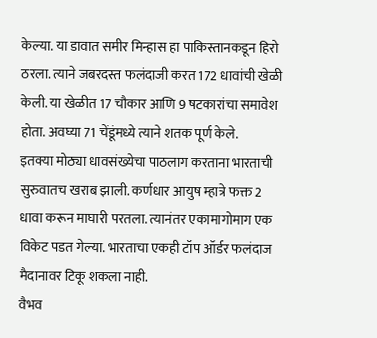केल्या. या डावात समीर मिन्हास हा पाकिस्तानकडून हिरो ठरला. त्याने जबरदस्त फलंदाजी करत 172 धावांची खेळी केली. या खेळीत 17 चौकार आणि 9 षटकारांचा समावेश होता. अवघ्या 71 चेंडूंमध्ये त्याने शतक पूर्ण केले.
इतक्या मोठ्या धावसंख्येचा पाठलाग करताना भारताची सुरुवातच खराब झाली. कर्णधार आयुष म्हात्रे फक्त 2 धावा करून माघारी परतला. त्यानंतर एकामागोमाग एक विकेट पडत गेल्या. भारताचा एकही टॉप ऑर्डर फलंदाज मैदानावर टिकू शकला नाही.
वैभव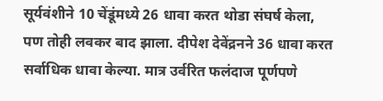सूर्यवंशीने 10 चेंडूंमध्ये 26 धावा करत थोडा संघर्ष केला, पण तोही लवकर बाद झाला. दीपेश देवेंद्रनने 36 धावा करत सर्वाधिक धावा केल्या. मात्र उर्वरित फलंदाज पूर्णपणे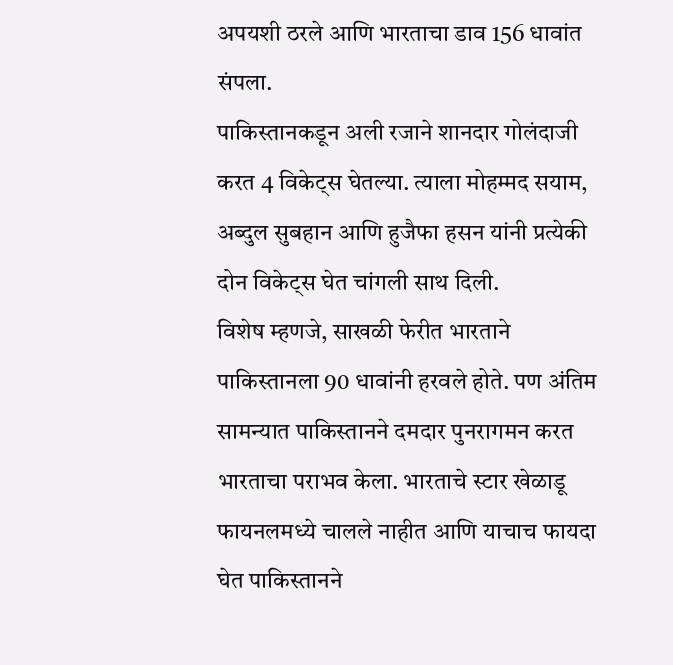अपयशी ठरले आणि भारताचा डाव 156 धावांत संपला.
पाकिस्तानकडून अली रजाने शानदार गोलंदाजी करत 4 विकेट्स घेतल्या. त्याला मोहम्मद सयाम, अब्दुल सुबहान आणि हुजैफा हसन यांनी प्रत्येकी दोन विकेट्स घेत चांगली साथ दिली.
विशेष म्हणजे, साखळी फेरीत भारताने पाकिस्तानला 90 धावांनी हरवले होते. पण अंतिम सामन्यात पाकिस्तानने दमदार पुनरागमन करत भारताचा पराभव केला. भारताचे स्टार खेळाडू फायनलमध्ये चालले नाहीत आणि याचाच फायदा घेत पाकिस्तानने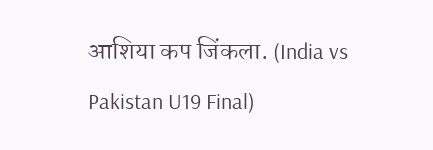आशिया कप जिंकला. (India vs Pakistan U19 Final)